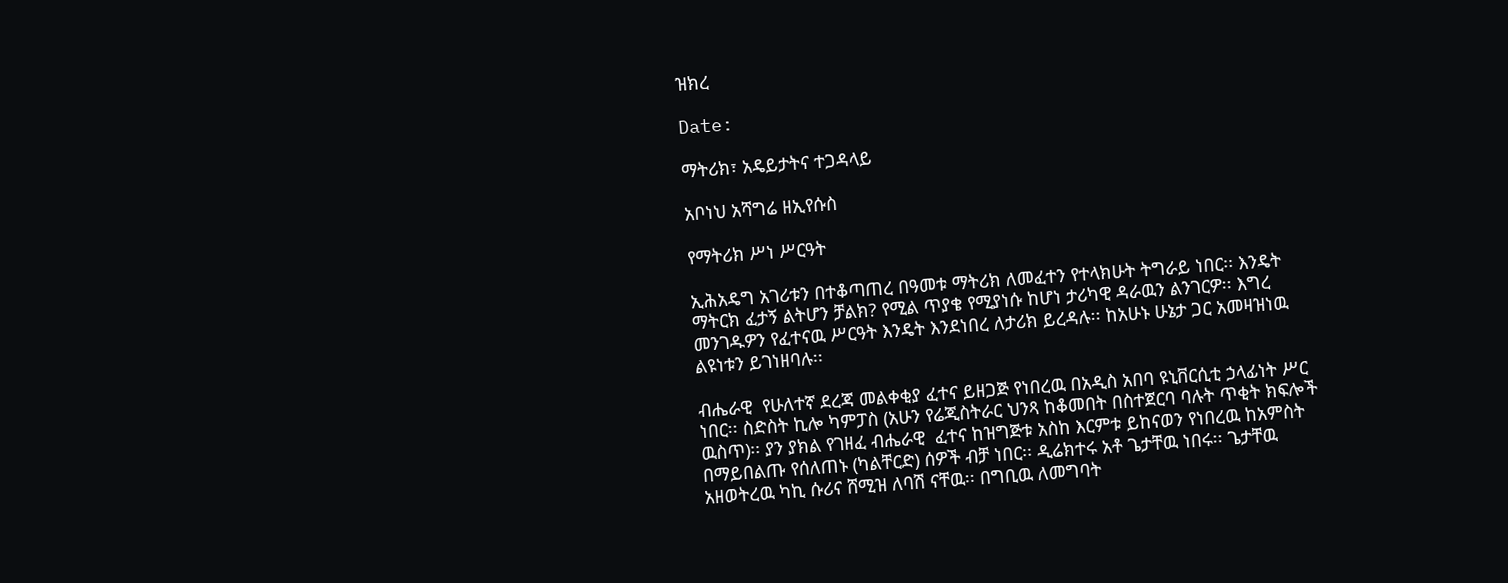ዝክረ

Date:

ማትሪክ፣ አዴይታትና ተጋዳላይ

አቦነህ አሻግሬ ዘኢየሱስ

የማትሪክ ሥነ ሥርዓት

ኢሕአዴግ አገሪቱን በተቆጣጠረ በዓመቱ ማትሪክ ለመፈተን የተላክሁት ትግራይ ነበር፡፡ እንዴት ማትርክ ፈታኝ ልትሆን ቻልክ? የሚል ጥያቄ የሚያነሱ ከሆነ ታሪካዊ ዳራዉን ልንገርዎ፡፡ እግረ መንገዱዎን የፈተናዉ ሥርዓት እንዴት እንደነበረ ለታሪክ ይረዳሉ፡፡ ከአሁኑ ሁኔታ ጋር አመዛዝነዉ ልዩነቱን ይገነዘባሉ፡፡

ብሔራዊ  የሁለተኛ ደረጃ መልቀቂያ ፈተና ይዘጋጅ የነበረዉ በአዲስ አበባ ዩኒቨርሲቲ ኃላፊነት ሥር ነበር፡፡ ስድስት ኪሎ ካምፓስ (አሁን የሬጂስትራር ህንጻ ከቆመበት በስተጀርባ ባሉት ጥቂት ክፍሎች ዉስጥ)፡፡ ያን ያክል የገዘፈ ብሔራዊ  ፈተና ከዝግጅቱ አስከ እርምቱ ይከናወን የነበረዉ ከአምስት በማይበልጡ የሰለጠኑ (ካልቸርድ) ሰዎች ብቻ ነበር፡፡ ዲሬክተሩ አቶ ጌታቸዉ ነበሩ፡፡ ጌታቸዉ አዘወትረዉ ካኪ ሱሪና ሸሚዝ ለባሽ ናቸዉ፡፡ በግቢዉ ለመግባት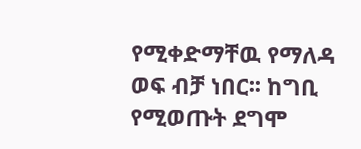የሚቀድማቸዉ የማለዳ ወፍ ብቻ ነበር፡፡ ከግቢ የሚወጡት ደግሞ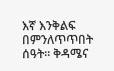እኛ እንቅልፍ በምንለጥጥበት ሰዓት፡፡ ቅዳሜና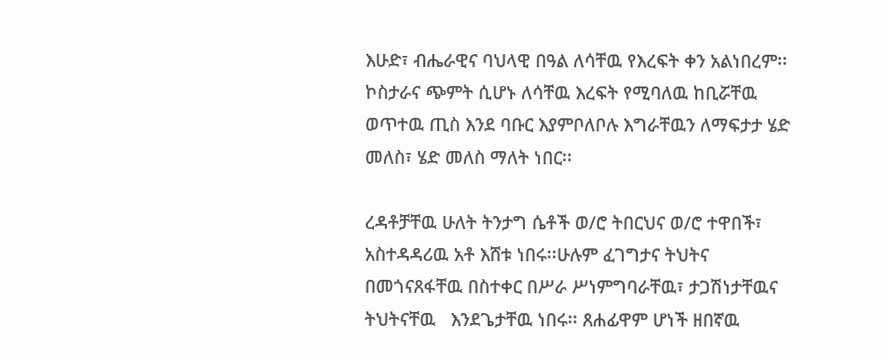እሁድ፣ ብሔራዊና ባህላዊ በዓል ለሳቸዉ የእረፍት ቀን አልነበረም፡፡ ኮስታራና ጭምት ሲሆኑ ለሳቸዉ እረፍት የሚባለዉ ከቢሯቸዉ ወጥተዉ ጢስ እንደ ባቡር እያምቦለቦሉ እግራቸዉን ለማፍታታ ሄድ መለስ፣ ሄድ መለስ ማለት ነበር፡፡

ረዳቶቻቸዉ ሁለት ትንታግ ሴቶች ወ/ሮ ትበርህና ወ/ሮ ተዋበች፣ አስተዳዳሪዉ አቶ እሸቱ ነበሩ፡፡ሁሉም ፈገግታና ትህትና በመጎናጸፋቸዉ በስተቀር በሥራ ሥነምግባራቸዉ፣ ታጋሽነታቸዉና ትህትናቸዉ   እንደጌታቸዉ ነበሩ፡፡ ጸሐፊዋም ሆነች ዘበኛዉ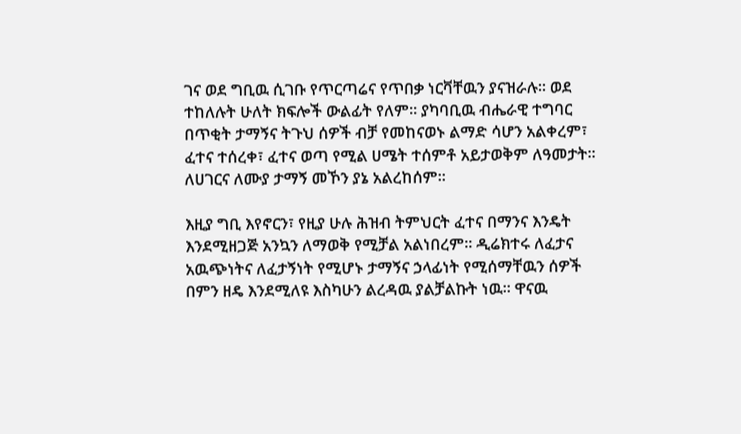ገና ወደ ግቢዉ ሲገቡ የጥርጣሬና የጥበቃ ነርቫቸዉን ያናዝራሉ፡፡ ወደ ተከለሉት ሁለት ክፍሎች ውልፊት የለም፡፡ ያካባቢዉ ብሔራዊ ተግባር በጥቂት ታማኝና ትጉህ ሰዎች ብቻ የመከናወኑ ልማድ ሳሆን አልቀረም፣ ፈተና ተሰረቀ፣ ፈተና ወጣ የሚል ሀሜት ተሰምቶ አይታወቅም ለዓመታት፡፡ ለሀገርና ለሙያ ታማኝ መኾን ያኔ አልረከሰም፡፡

እዚያ ግቢ እየኖርን፣ የዚያ ሁሉ ሕዝብ ትምህርት ፈተና በማንና እንዴት እንደሚዘጋጅ አንኳን ለማወቅ የሚቻል አልነበረም፡፡ ዲሬክተሩ ለፈታና አዉጭነትና ለፈታኝነት የሚሆኑ ታማኝና ኃላፊነት የሚሰማቸዉን ሰዎች በምን ዘዴ እንደሚለዩ እስካሁን ልረዳዉ ያልቻልኩት ነዉ፡፡ ዋናዉ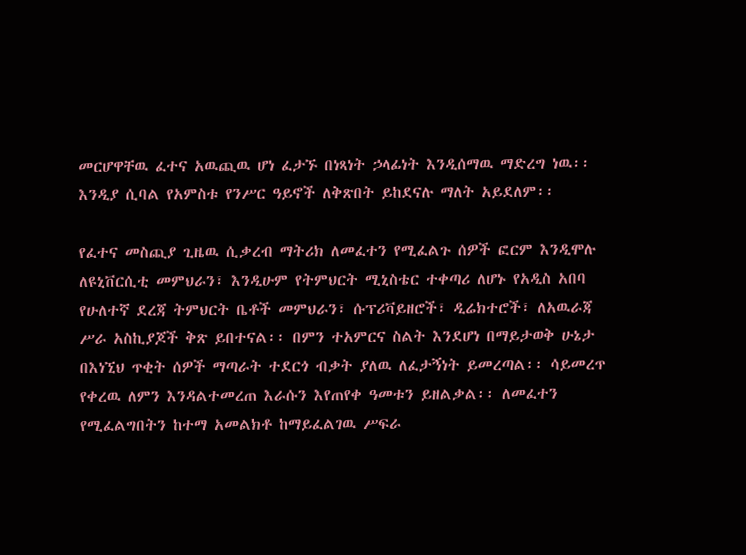መርሆዋቸዉ ፈተና አዉጪዉ ሆነ ፈታኙ በነጻነት ኃላፊነት እንዲሰማዉ ማድረግ ነዉ፡፡ እንዲያ ሲባል የአምስቱ የንሥር ዓይኖች ለቅጽበት ይከደናሉ ማለት አይደለም፡፡

የፈተና መስጪያ ጊዜዉ ሲቃረብ ማትሪክ ለመፈተን የሚፈልጉ ሰዎች ፎርም እንዲሞሉ ለዩኒቨርሲቲ መምህራን፣ እንዲሁም የትምህርት ሚኒስቴር ተቀጣሪ ለሆኑ የአዲስ አበባ የሁለተኛ ደረጃ ትምህርት ቤቶች መምህራን፣ ሱፕሪቫይዘሮች፣ ዲሬክተሮች፣ ለአዉራጃ ሥራ አስኪያጆች ቅጽ ይበተናል፡፡ በምን ተአምርና ስልት እንደሆነ በማይታወቅ ሁኔታ በእነኚህ ጥቂት ሰዎች ማጣራት ተደርጎ ብቃት ያለዉ ለፈታኝነት ይመረጣል፡፡ ሳይመረጥ የቀረዉ ለምን እንዳልተመረጠ እራሱን እየጠየቀ ዓመቱን ይዘልቃል፡፡ ለመፈተን የሚፈልግበትን ከተማ አመልክቶ ከማይፈልገዉ ሥፍራ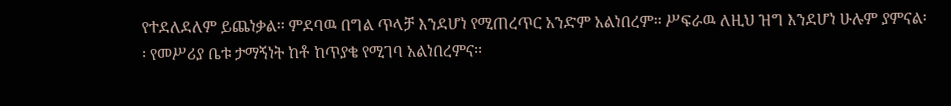የተደለደለም ይጨነቃል፡፡ ምደባዉ በግል ጥላቻ እንደሆነ የሚጠረጥር አንድም አልነበረም፡፡ ሥፍራዉ ለዚህ ዝግ እንደሆነ ሁሉም ያምናል፡፡ የመሥሪያ ቤቱ ታማኝነት ከቶ ከጥያቄ የሚገባ አልነበረምና፡፡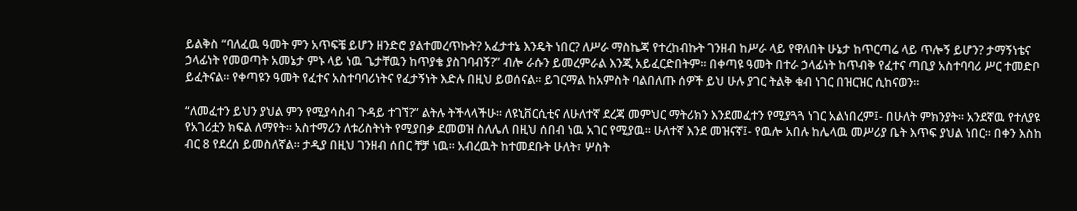ይልቅስ “ባለፈዉ ዓመት ምን አጥፍቼ ይሆን ዘንድሮ ያልተመረጥኩት? አፈታተኔ እንዴት ነበር? ለሥራ ማስኬጃ የተረከብኩት ገንዘብ ከሥራ ላይ የዋለበት ሁኔታ ከጥርጣሬ ላይ ጥሎኝ ይሆን? ታማኝነቴና ኃላፊነት የመወጣት አመኔታ ምኑ ላይ ነዉ ጌታቸዉን ከጥያቄ ያስገባብኝ?” ብሎ ራሱን ይመረምራል እንጂ አይፈርድበትም፡፡ በቀጣዩ ዓመት በተራ ኃላፊነት ከጥብቅ የፈተና ጣቢያ አስተባባሪ ሥር ተመድቦ ይፈትናል፡፡ የቀጣዩን ዓመት የፈተና አስተባባሪነትና የፈታኝነት እድሉ በዚህ ይወሰናል፡፡ ይገርማል ከአምስት ባልበለጡ ሰዎች ይህ ሁሉ ያገር ትልቅ ቁብ ነገር በዝርዝር ሲከናወን፡፡

“ለመፈተን ይህን ያህል ምን የሚያሳስብ ጉዳይ ተገኘ?” ልትሉ ትችላላችሁ፡፡ ለዩኒቨርሲቲና ለሁለተኛ ደረጃ መምህር ማትሪክን እንደመፈተን የሚያጓጓ ነገር አልነበረም፤- በሁለት ምክንያት፡፡ አንደኛዉ የተለያዩ የአገሪቷን ክፍል ለማየት፡፡ አስተማሪን ለቱሪስትነት የሚያበቃ ደመወዝ ስለሌለ በዚህ ሰበብ ነዉ አገር የሚያዉ፡፡ ሁለተኛ እንደ መዝናኛ፤- የዉሎ አበሉ ከሌላዉ መሥሪያ ቤት እጥፍ ያህል ነበር፡፡ በቀን እስከ ብር 8 የደረሰ ይመስለኛል፡፡ ታዲያ በዚህ ገንዘብ ሰበር ቸቻ ነዉ፡፡ አብረዉት ከተመደቡት ሁለት፣ ሦስት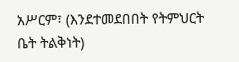አሥርም፣ (እንደተመደበበት የትምህርት ቤት ትልቅነት)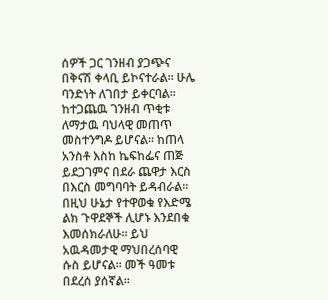ሰዎች ጋር ገንዘብ ያጋጭና በቅናሽ ቀላቢ ይኮናተራል፡፡ ሁሌ ባንድነት ለገበታ ይቀርባል፡፡ ከተጋጨዉ ገንዘብ ጥቂቱ ለማታዉ ባህላዊ መጠጥ መስተንግዶ ይሆናል፡፡ ከጠላ አንስቶ እስከ ኬፍከፌና ጠጅ ይደጋገምና በደራ ጨዋታ እርስ በእርስ መግባባት ይዳብራል፡፡ በዚህ ሁኔታ የተዋወቁ የእድሜ ልክ ጉዋደኞች ሊሆኑ እንደበቁ እመሰክራለሁ፡፡ ይህ አዉዳመታዊ ማህበረሰባዊ ሱስ ይሆናል፡፡ መች ዓመቱ በደረሰ ያሰኛል፡፡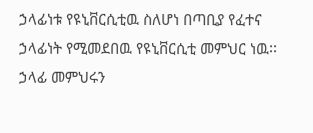ኃላፊነቱ የዩኒቨርሲቲዉ ስለሆነ በጣቢያ የፈተና ኃላፊነት የሚመደበዉ የዩኒቨርሲቲ መምህር ነዉ፡፡ ኃላፊ መምህሩን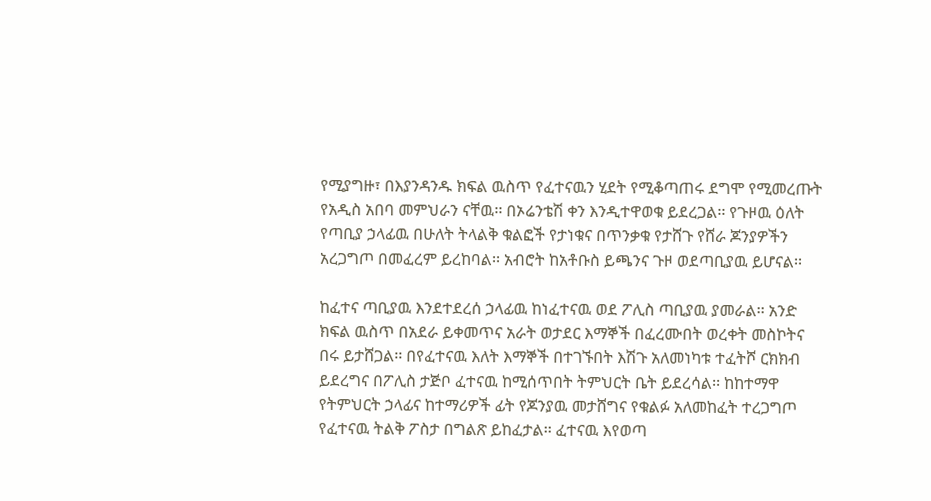የሚያግዙ፣ በእያንዳንዱ ክፍል ዉስጥ የፈተናዉን ሂደት የሚቆጣጠሩ ደግሞ የሚመረጡት የአዲስ አበባ መምህራን ናቸዉ፡፡ በኦሬንቴሽ ቀን እንዲተዋወቁ ይደረጋል፡፡ የጉዞዉ ዕለት የጣቢያ ኃላፊዉ በሁለት ትላልቅ ቁልፎች የታነቁና በጥንቃቁ የታሸጉ የሸራ ጆንያዎችን አረጋግጦ በመፈረም ይረከባል፡፡ አብሮት ከአቶቡስ ይጫንና ጉዞ ወደጣቢያዉ ይሆናል፡፡

ከፈተና ጣቢያዉ እንደተደረሰ ኃላፊዉ ከነፈተናዉ ወደ ፖሊስ ጣቢያዉ ያመራል፡፡ አንድ ክፍል ዉስጥ በአደራ ይቀመጥና አራት ወታደር እማኞች በፈረሙበት ወረቀት መስኮትና በሩ ይታሸጋል፡፡ በየፈተናዉ እለት እማኞች በተገኙበት እሽጉ አለመነካቱ ተፈትሾ ርክክብ ይደረግና በፖሊስ ታጅቦ ፈተናዉ ከሚሰጥበት ትምህርት ቤት ይደረሳል፡፡ ከከተማዋ የትምህርት ኃላፊና ከተማሪዎች ፊት የጆንያዉ መታሸግና የቁልፉ አለመከፈት ተረጋግጦ የፈተናዉ ትልቅ ፖስታ በግልጽ ይከፈታል፡፡ ፈተናዉ እየወጣ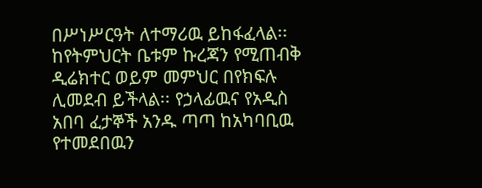በሥነሥርዓት ለተማሪዉ ይከፋፈላል፡፡ ከየትምህርት ቤቱም ኩረጃን የሚጠብቅ ዲሬክተር ወይም መምህር በየክፍሉ ሊመደብ ይችላል፡፡ የኃላፊዉና የአዲስ አበባ ፈታኞች አንዱ ጣጣ ከአካባቢዉ የተመደበዉን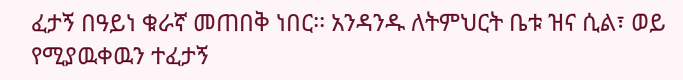ፈታኝ በዓይነ ቁራኛ መጠበቅ ነበር፡፡ አንዳንዱ ለትምህርት ቤቱ ዝና ሲል፣ ወይ የሚያዉቀዉን ተፈታኝ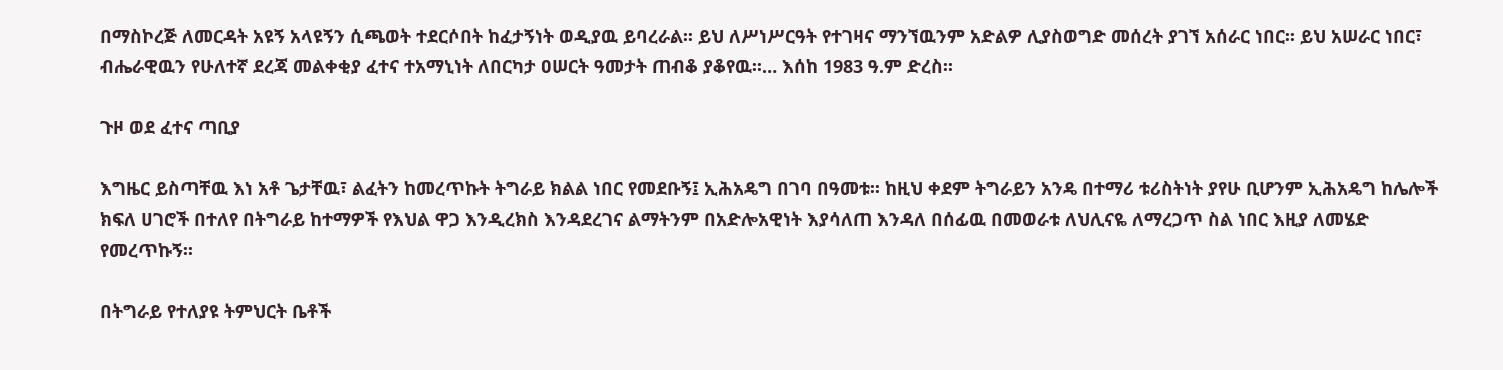በማስኮረጅ ለመርዳት አዩኝ አላዩኝን ሲጫወት ተደርሶበት ከፈታኝነት ወዲያዉ ይባረራል፡፡ ይህ ለሥነሥርዓት የተገዛና ማንኘዉንም አድልዎ ሊያስወግድ መሰረት ያገኘ አሰራር ነበር፡፡ ይህ አሠራር ነበር፣ ብሔራዊዉን የሁለተኛ ደረጃ መልቀቂያ ፈተና ተአማኒነት ለበርካታ ዐሠርት ዓመታት ጠብቆ ያቆየዉ፡፡… እሰከ 1983 ዓ.ም ድረስ፡፡

ጉዞ ወደ ፈተና ጣቢያ

እግዜር ይስጣቸዉ እነ አቶ ጌታቸዉ፣ ልፈትን ከመረጥኩት ትግራይ ክልል ነበር የመደቡኝ፤ ኢሕአዴግ በገባ በዓመቱ፡፡ ከዚህ ቀደም ትግራይን አንዴ በተማሪ ቱሪስትነት ያየሁ ቢሆንም ኢሕአዴግ ከሌሎች ክፍለ ሀገሮች በተለየ በትግራይ ከተማዎች የእህል ዋጋ እንዲረክስ እንዳደረገና ልማትንም በአድሎአዊነት እያሳለጠ እንዳለ በሰፊዉ በመወራቱ ለህሊናዬ ለማረጋጥ ስል ነበር እዚያ ለመሄድ የመረጥኩኝ፡፡

በትግራይ የተለያዩ ትምህርት ቤቶች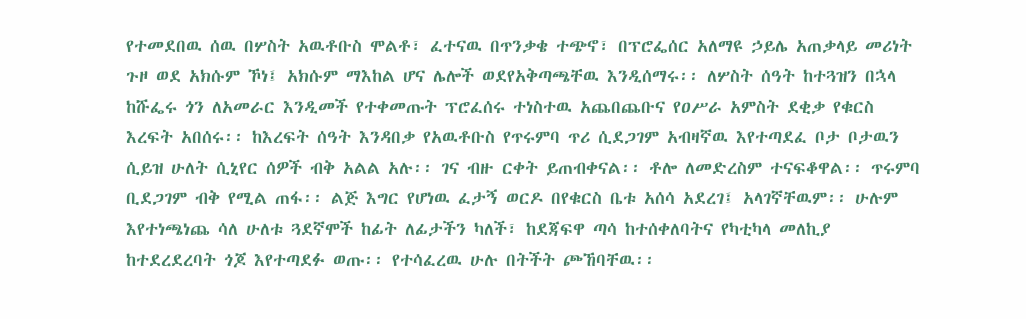የተመደበዉ ሰዉ በሦስት አዉቶቡስ ሞልቶ፣ ፈተናዉ በጥንቃቄ ተጭኖ፣ በፕሮፌሰር አለማዩ ኃይሌ አጠቃላይ መሪነት ጉዞ ወደ አክሱም ኾነ፤ አክሱም ማእከል ሆና ሌሎች ወደየአቅጣጫቸዉ እንዲሰማሩ፡፡ ለሦስት ሰዓት ከተጓዝን በኋላ ከሹፌሩ ጎን ለአመራር እንዲመች የተቀመጡት ፕሮፈሰሩ ተነስተዉ አጨበጨቡና የዐሥራ አምስት ደቂቃ የቁርስ እረፍት አበሰሩ፡፡ ከእረፍት ሰዓት እንዳበቃ የአዉቶቡስ የጥሩምባ ጥሪ ሲደጋገም አብዛኛዉ እየተጣደፈ ቦታ ቦታዉን ሲይዝ ሁለት ሲኒየር ሰዎች ብቅ አልል አሉ፡፡ ገና ብዙ ርቀት ይጠብቀናል፡፡ ቶሎ ለመድረስም ተናፍቆዋል፡፡ ጥሩምባ ቢደጋገም ብቅ የሚል ጠፋ፡፡ ልጅ እግር የሆነዉ ፈታኝ ወርዶ በየቁርስ ቤቱ አሰሳ አደረገ፤ አላገኛቸዉም፡፡ ሁሉም እየተነጫነጨ ሳለ ሁለቱ ጓደኛሞች ከፊት ለፊታችን ካለች፣ ከደጃፍዋ ጣሳ ከተሰቀለባትና የካቲካላ መለኪያ ከተደረደረባት ጎጆ እየተጣደፉ ወጡ፡፡ የተሳፈረዉ ሁሉ በትችት ጮኸባቸዉ፡፡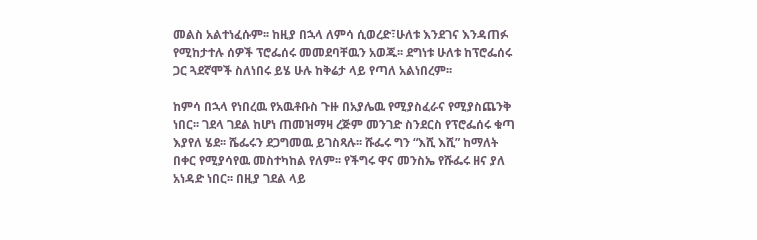መልስ አልተነፈሱም፡፡ ከዚያ በኋላ ለምሳ ሲወረድ፣ሁለቱ እንደገና እንዳጠፉ የሚከታተሉ ሰዎች ፕሮፌሰሩ መመደባቸዉን አወጁ፡፡ ደግነቱ ሁለቱ ከፕሮፌሰሩ ጋር ጓደኛሞች ስለነበሩ ይሄ ሁሉ ከቅሬታ ላይ የጣለ አልነበረም፡፡

ከምሳ በኋላ የነበረዉ የአዉቶቡስ ጉዙ በአያሌዉ የሚያስፈራና የሚያስጨንቅ ነበር፡፡ ገደላ ገደል ከሆነ ጠመዝማዛ ረጅም መንገድ ስንደርስ የፕሮፌሰሩ ቁጣ እያየለ ሄደ፡፡ ሼፌሩን ደጋግመዉ ይገስጻሉ፡፡ ሹፌሩ ግን “እሺ እሺ” ከማለት በቀር የሚያሳየዉ መስተካከል የለም፡፡ የችግሩ ዋና መንስኤ የሹፌሩ ዘና ያለ አነዳድ ነበር፡፡ በዚያ ገደል ላይ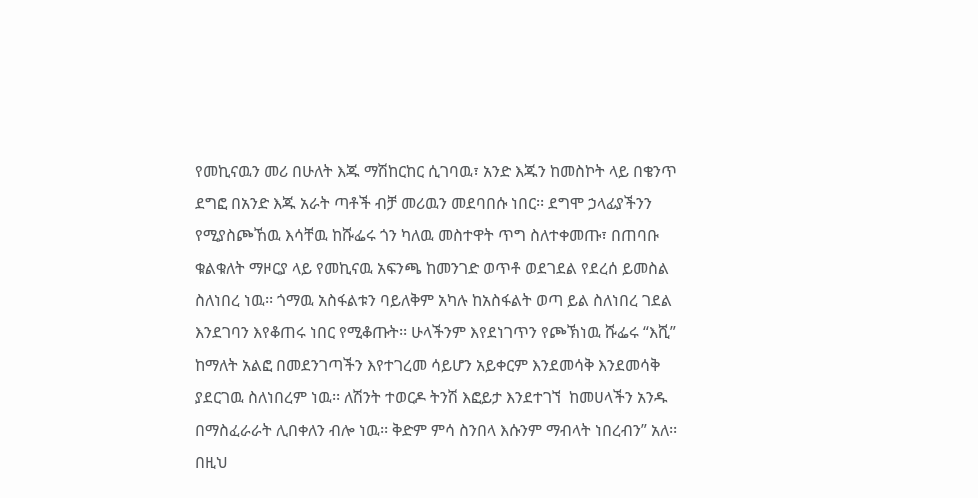የመኪናዉን መሪ በሁለት እጁ ማሽከርከር ሲገባዉ፣ አንድ እጁን ከመስኮት ላይ በቄንጥ ደግፎ በአንድ እጁ አራት ጣቶች ብቻ መሪዉን መደባበሱ ነበር፡፡ ደግሞ ኃላፊያችንን የሚያስጮኸዉ እሳቸዉ ከሹፌሩ ጎን ካለዉ መስተዋት ጥግ ስለተቀመጡ፣ በጠባቡ ቁልቁለት ማዞርያ ላይ የመኪናዉ አፍንጫ ከመንገድ ወጥቶ ወደገደል የደረሰ ይመስል ስለነበረ ነዉ፡፡ ጎማዉ አስፋልቱን ባይለቅም አካሉ ከአስፋልት ወጣ ይል ስለነበረ ገደል እንደገባን እየቆጠሩ ነበር የሚቆጡት፡፡ ሁላችንም እየደነገጥን የጮኽነዉ ሹፌሩ “እሺ” ከማለት አልፎ በመደንገጣችን እየተገረመ ሳይሆን አይቀርም እንደመሳቅ እንደመሳቅ ያደርገዉ ስለነበረም ነዉ፡፡ ለሽንት ተወርዶ ትንሽ እፎይታ እንደተገኘ  ከመሀላችን አንዱ በማስፈራራት ሊበቀለን ብሎ ነዉ፡፡ ቅድም ምሳ ስንበላ እሱንም ማብላት ነበረብን” አለ፡፡ በዚህ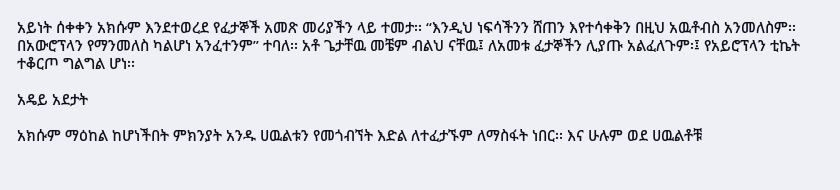አይነት ሰቀቀን አክሱም እንደተወረደ የፈታኞች አመጽ መሪያችን ላይ ተመታ፡፡ “እንዲህ ነፍሳችንን ሸጠን እየተሳቀቅን በዚህ አዉቶብስ አንመለስም፡፡ በአውሮፕላን የማንመለስ ካልሆነ አንፈተንም” ተባለ፡፡ አቶ ጌታቸዉ መቼም ብልህ ናቸዉ፤ ለአመቱ ፈታኞችን ሊያጡ አልፈለጉም፡፤ የአይሮፕላን ቲኬት ተቆርጦ ግልግል ሆነ፡፡

አዴይ አደታት

አክሱም ማዕከል ከሆነችበት ምክንያት አንዱ ሀዉልቱን የመጎብኘት እድል ለተፈታኙም ለማስፋት ነበር፡፡ እና ሁሉም ወደ ሀዉልቶቹ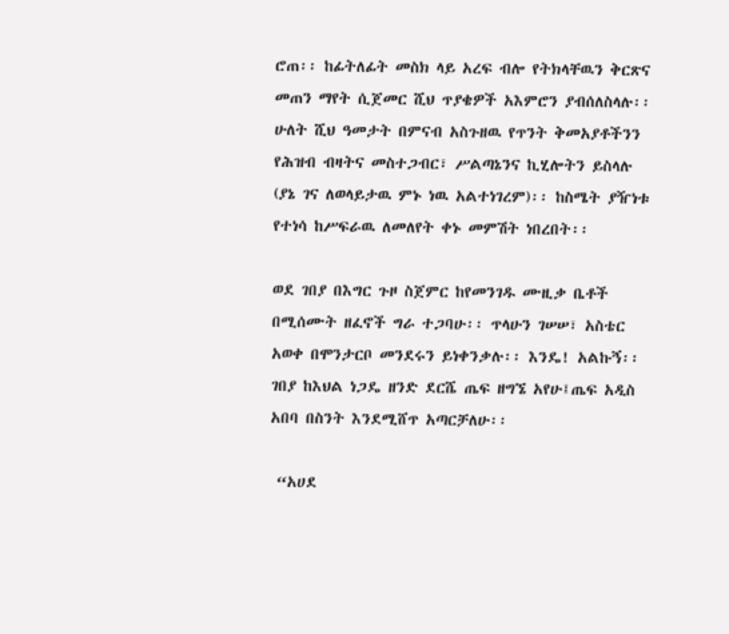ሮጠ፡፡ ከፊትለፊት መስክ ላይ አረፍ ብሎ የትክላቸዉን ቅርጽና መጠን ማየት ሲጀመር ሺህ ጥያቄዎች አእምሮን ያብሰለስላሉ፡፡ ሁለት ሺህ ዓመታት በምናብ አስጉዘዉ የጥንት ቅመአያቶችንን የሕዝብ ብዛትና መስተጋብር፣ ሥልጣኔንና ኪሂሎትን ይስላሉ (ያኔ ገና ለወላይታዉ ምኑ ነዉ አልተነገረም)፡፡ ከስሜት ያዥነቱ የተነሳ ከሥፍራዉ ለመለየት ቀኑ መምሽት ነበረበት፡፡

ወደ ገበያ በእግር ጉዞ ስጀምር ከየመንገዱ ሙዚቃ ቤቶች በሚሰሙት ዘፈኖች ግራ ተጋባሁ፡፡ ጥላሁን ገሠሠ፣ አስቴር አወቀ በሞንታርቦ መንደሩን ይነቀንቃሉ፡፡ እንዴ! አልኩኝ፡፡ ገበያ ከእህል ነጋዴ ዘንድ ደርሼ ጤፍ ዘግኜ አየሁ፤ጤፍ አዲስ አበባ በስንት እንደሚሸጥ አጣርቻለሁ፡፡

 “አሀደ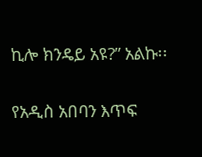ኪሎ ክንዴይ አዩ?” አልኩ፡፡

የአዲስ አበባን እጥፍ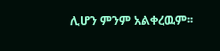ሊሆን ምንም አልቀረዉም፡፡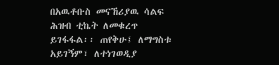በአዉቶቡስ መናኸሪያዉ ሳልፍ ሕዝብ ቲኬት ለመቁረጥ ይገፋፋል፡፡ ጠየቅሁ፤ ለማግስቱ አይገኝም፣ ለተነገወዲያ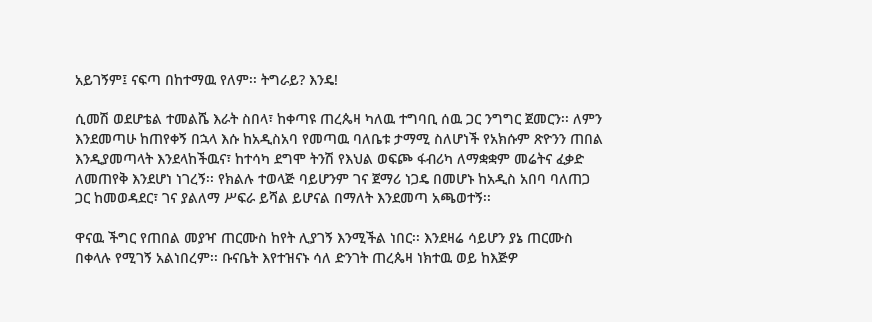አይገኝም፤ ናፍጣ በከተማዉ የለም፡፡ ትግራይ? እንዴ!

ሲመሽ ወደሆቴል ተመልሼ እራት ስበላ፣ ከቀጣዩ ጠረጴዛ ካለዉ ተግባቢ ሰዉ ጋር ንግግር ጀመርን፡፡ ለምን እንደመጣሁ ከጠየቀኝ በኋላ እሱ ከአዲስአባ የመጣዉ ባለቤቱ ታማሚ ስለሆነች የአክሱም ጽዮንን ጠበል እንዲያመጣላት እንደላከችዉና፣ ከተሳካ ደግሞ ትንሽ የእህል ወፍጮ ፋብሪካ ለማቋቋም መሬትና ፈቃድ ለመጠየቅ እንደሆነ ነገረኝ፡፡ የክልሉ ተወላጅ ባይሆንም ገና ጀማሪ ነጋዴ በመሆኑ ከአዲስ አበባ ባለጠጋ ጋር ከመወዳደር፣ ገና ያልለማ ሥፍራ ይሻል ይሆናል በማለት እንደመጣ አጫወተኝ፡፡

ዋናዉ ችግር የጠበል መያዣ ጠርሙስ ከየት ሊያገኝ እንሚችል ነበር፡፡ እንደዛሬ ሳይሆን ያኔ ጠርሙስ በቀላሉ የሚገኝ አልነበረም፡፡ ቡናቤት እየተዝናኑ ሳለ ድንገት ጠረጴዛ ነክተዉ ወይ ከእጅዎ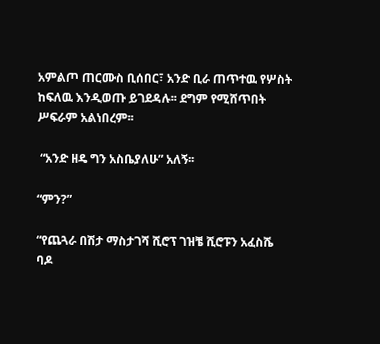አምልጦ ጠርሙስ ቢሰበር፣ አንድ ቢራ ጠጥተዉ የሦስት ከፍለዉ እንዲወጡ ይገደዳሉ፡፡ ደግም የሚሸጥበት ሥፍራም አልነበረም፡፡

 “አንድ ዘዴ ግን አስቤያለሁ” አለኝ፡፡

“ምን?”

“የጨጓራ በሽታ ማስታገሻ ሺሮፕ ገዝቼ ሺሮፑን አፈስሼ ባዶ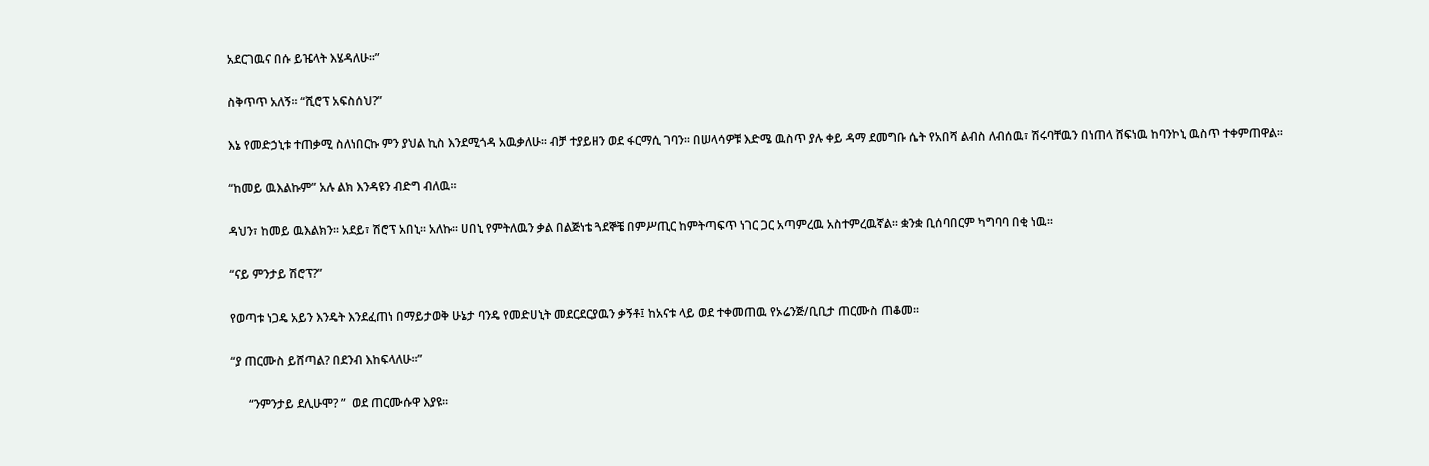አደርገዉና በሱ ይዤላት እሄዳለሁ፡፡”

ስቅጥጥ አለኝ፡፡ “ሺሮፕ አፍስሰህ?”

እኔ የመድኃኒቱ ተጠቃሚ ስለነበርኩ ምን ያህል ኪስ እንደሚጎዳ አዉቃለሁ፡፡ ብቻ ተያይዘን ወደ ፋርማሲ ገባን፡፡ በሠላሳዎቹ እድሜ ዉስጥ ያሉ ቀይ ዳማ ደመግቡ ሴት የአበሻ ልብስ ለብሰዉ፣ ሽሩባቸዉን በነጠላ ሸፍነዉ ከባንኮኒ ዉስጥ ተቀምጠዋል፡፡

“ከመይ ዉእልኩም” አሉ ልክ እንዳዩን ብድግ ብለዉ፡፡

ዳህን፣ ከመይ ዉእልክን፡፡ አደይ፣ ሽሮፕ አበኒ፡፡ አለኩ፡፡ ሀበኒ የምትለዉን ቃል በልጅነቴ ጓደኞቼ በምሥጢር ከምትጣፍጥ ነገር ጋር አጣምረዉ አስተምረዉኛል፡፡ ቋንቋ ቢሰባበርም ካግባባ በቂ ነዉ፡፡

“ናይ ምንታይ ሽሮፕ?”

የወጣቱ ነጋዴ አይን እንዴት እንደፈጠነ በማይታወቅ ሁኔታ ባንዴ የመድሀኒት መደርደርያዉን ቃኝቶ፤ ከአናቱ ላይ ወደ ተቀመጠዉ የኦሬንጅ/ቢቢታ ጠርሙስ ጠቆመ፡፡

“ያ ጠርሙስ ይሸጣል? በደንብ እከፍላለሁ፡፡”

      “ንምንታይ ደሊሁሞ? ”  ወደ ጠርሙሱዋ እያዩ፡፡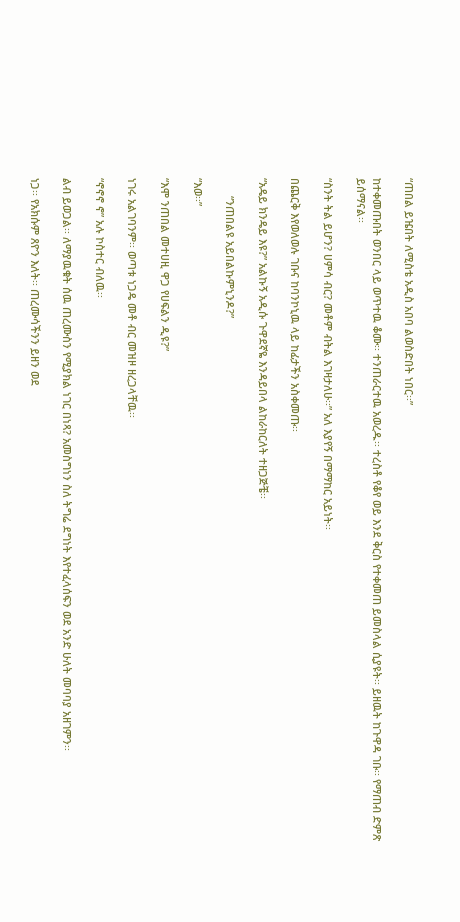“ጠበል ይዤበት ለሚስቴ አዲስ አበባ ልወስድበት ነበር፡፡”

ከተቀመጡበት ወንበር ላይ ወጥተዉ ቆሙ፡፡ ተንጠራርተዉ አወረዱ፡፡ ተረስቶ የቆየ ወይ እንደ ቅርስ የተቀመጠ ይመስላል ሲያዩት፡፡ ይዘዉት ከጉዋዳ ገቡ፡፡ የማጠብ ድምጽ ይሰማናል፡፡

“ስንት ትል ይሆን? ሀምሳ ብር? መቶም ብትል እገዛታለሁ፡፡” አለ እያየኝ በማማከር አይነት፡፡

በጨርቅ እየወለወሉ ገቡና ከባንኮኒዉ ላይ ከፊታችን አስቀመጡ፡፡

“አዴይ ክንዴይ እዩ?” አልኩኝ አዲሱ ጉዋደኛዬ እንዳይበላ ልከራከርለት ተዘጋጅቼ፡፡

      “ንጠበልዩ አይበልኩምኒንዶ?”

“እወ፡፡”

“እሞ ንጠበል መተሀዚ ዋጋ የሀፍልን ዲዩ?”

ነገሩ አልገባንም፡፡ ወጣቱ ነጋዴ መቶ ብር መዝዞ ዘረጋላቸዉ፡፡

“ኖኖኖ ኖ” አሉ ኮስተር ብለዉ፡፡

ልብ ይወጋል፡፡ ለማያዉቁት ሰዉ ጠረሙስን የሚያክል ነገር በነጻ? አመስግነን ስለ ትግሬ ደግነት እየተፈላሰፍን ወደ አንድ ሁለት መባባያ አዘገምን፡፡

ነጋ፡፡ የአክሱም ጸዮን እለት፡፡ ጠረሙሳችንን ይዘን ወደ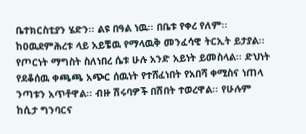ቤተክርስቲያን ሄድን፡፡ ልዩ በዓል ነዉ፡፡ በቤቱ የቀረ የለም፡፡ ከዐዉደምሕረቱ ላይ አይቼዉ የማላዉቅ መንፈሳዊ ትርኢት ይታያል፡፡ የጦርነት ማግስት ስለነበረ ሴቱ ሁሉ አንድ አይነት ይመስላል፡፡ ድህነት የደቆሰዉ ቀጫጫ አጭር ሰዉነት የተሸፈነበት የአበሻ ቀሚስና ነጠላ ንጣቱን አጥቶዋል፡፡ ብዙ ሽሩባዎች በሽበት ተወረዋል፡፡ የሁሉም ከሲታ ግንባርና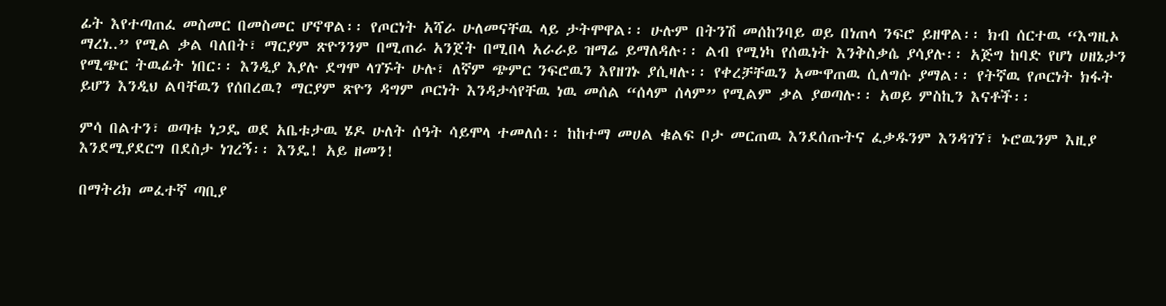ፊት እየተጣጠፈ መስመር በመስመር ሆኖዋል፡፡ የጦርነት አሻራ ሁለመናቸዉ ላይ ታትሞዋል፡፡ ሁሉም በትንሽ መሰከንባይ ወይ በነጠላ ንፍሮ ይዘዋል፡፡ ክብ ሰርተዉ “እግዚኦ ማረነ..” የሚል ቃል ባለበት፣ ማርያም ጽዮንንም በሚጠራ አንጀት በሚበላ አራራይ ዝማሬ ይማለዳሉ፡፡ ልብ የሚነካ የሰዉነት እንቅስቃሴ ያሳያሉ፡፡ አጅግ ከባድ የሆነ ሀዘኔታን የሚጭር ትዉፊት ነበር፡፡ እንዲያ እያሉ ደግሞ ላገኙት ሁሉ፣ ለኛም ጭምር ንፍሮዉን እየዘገኑ ያሲዛሉ፡፡ የቀረቻቸዉን አሙዋጠዉ ሲለግሱ ያማል፡፡ የትኛዉ የጦርነት ክፋት ይሆን እንዲህ ልባቸዉን የሰበረዉ? ማርያም ጽዮን ዳግም ጦርነት እንዳታሳየቸዉ ነዉ መሰል “ሰላም ሰላም” የሚልም ቃል ያወጣሉ፡፡ አወይ ምስኪን እናቶች፡፡

ምሳ በልተን፣ ወጣቱ ነጋዴ ወደ አቤቱታዉ ሄዶ ሁለት ሰዓት ሳይሞላ ተመለሰ፡፡ ከከተማ መሀል ቁልፍ ቦታ መርጠዉ እንደሰጡትና ፈቃዱንም እንዳገኘ፣ ኑሮዉንም እዚያ እንደሚያደርግ በደስታ ነገረኝ፡፡ እንዴ! አይ ዘመን!

በማትሪክ መፈተኛ ጣቢያ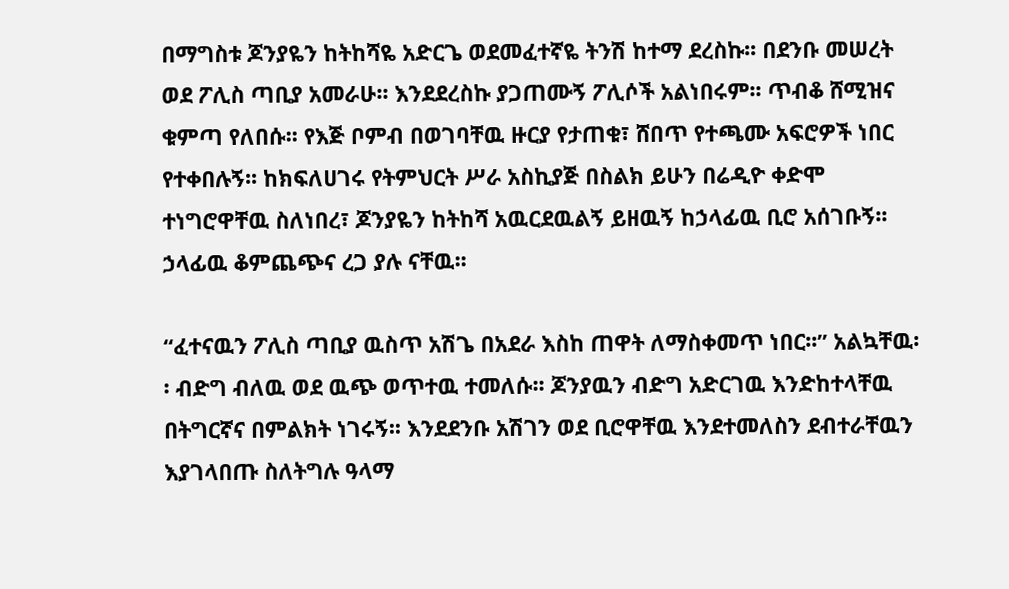በማግስቱ ጆንያዬን ከትከሻዬ አድርጌ ወደመፈተኛዬ ትንሽ ከተማ ደረስኩ፡፡ በደንቡ መሠረት ወደ ፖሊስ ጣቢያ አመራሁ፡፡ እንደደረስኩ ያጋጠሙኝ ፖሊሶች አልነበሩም፡፡ ጥብቆ ሸሚዝና ቁምጣ የለበሱ፡፡ የእጅ ቦምብ በወገባቸዉ ዙርያ የታጠቁ፣ ሸበጥ የተጫሙ አፍሮዎች ነበር የተቀበሉኝ፡፡ ከክፍለሀገሩ የትምህርት ሥራ አስኪያጅ በስልክ ይሁን በሬዲዮ ቀድሞ ተነግሮዋቸዉ ስለነበረ፣ ጆንያዬን ከትከሻ አዉርደዉልኝ ይዘዉኝ ከኃላፊዉ ቢሮ አሰገቡኝ፡፡ ኃላፊዉ ቆምጨጭና ረጋ ያሉ ናቸዉ፡፡

“ፈተናዉን ፖሊስ ጣቢያ ዉስጥ አሽጌ በአደራ እስከ ጠዋት ለማስቀመጥ ነበር፡፡” አልኳቸዉ፡፡ ብድግ ብለዉ ወደ ዉጭ ወጥተዉ ተመለሱ፡፡ ጆንያዉን ብድግ አድርገዉ እንድከተላቸዉ በትግርኛና በምልክት ነገሩኝ፡፡ እንደደንቡ አሽገን ወደ ቢሮዋቸዉ እንደተመለስን ደብተራቸዉን እያገላበጡ ስለትግሉ ዓላማ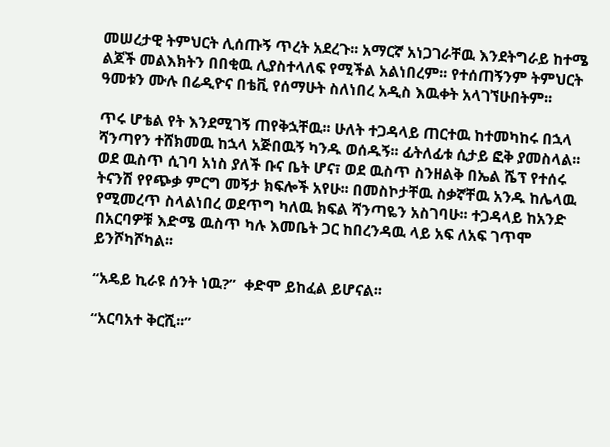መሠረታዊ ትምህርት ሊሰጡኝ ጥረት አደረጉ፡፡ አማርኛ አነጋገራቸዉ እንደትግራይ ከተሜ ልጆች መልእክትን በበቂዉ ሊያስተላለፍ የሚችል አልነበረም፡፡ የተሰጠኝንም ትምህርት ዓመቱን ሙሉ በሬዲዮና በቴቪ የሰማሁት ስለነበረ አዲስ እዉቀት አላገኘሁበትም፡፡

ጥሩ ሆቴል የት እንደሚገኝ ጠየቅኋቸዉ፡፡ ሁለት ተጋዳላይ ጠርተዉ ከተመካከሩ በኋላ ሻንጣየን ተሸክመዉ ከኋላ አጅበዉኝ ካንዱ ወሰዱኝ፡፡ ፊትለፊቱ ሲታይ ፎቅ ያመስላል፡፡ ወደ ዉስጥ ሲገባ አነስ ያለች ቡና ቤት ሆና፣ ወደ ዉስጥ ስንዘልቅ በኤል ሼፕ የተሰሩ ትናንሽ የየጭቃ ምርግ መኝታ ክፍሎች አየሁ፡፡ በመስኮታቸዉ ስቃኛቸዉ አንዱ ከሌላዉ የሚመረጥ ስላልነበረ ወደጥግ ካለዉ ክፍል ሻንጣዬን አስገባሁ፡፡ ተጋዳላይ ከአንድ በአርባዎቹ እድሜ ዉስጥ ካሉ እመቤት ጋር ከበረንዳዉ ላይ አፍ ለአፍ ገጥሞ ይንሾካሾካል፡፡

“አዴይ ኪራዩ ሰንት ነዉ?”  ቀድሞ ይከፈል ይሆናል፡፡

“አርባአተ ቅርሺ፡፡”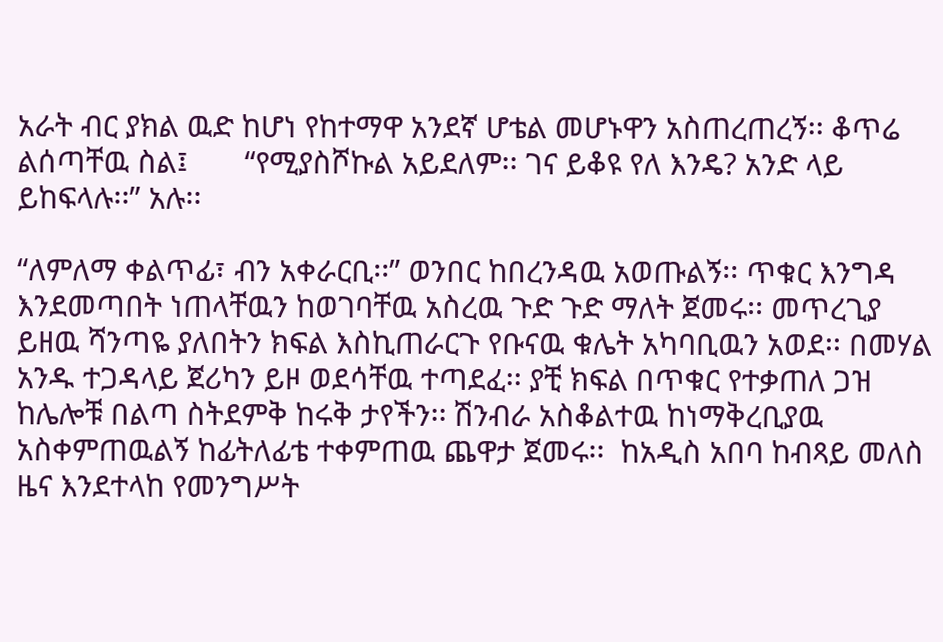አራት ብር ያክል ዉድ ከሆነ የከተማዋ አንደኛ ሆቴል መሆኑዋን አስጠረጠረኝ፡፡ ቆጥሬ ልሰጣቸዉ ስል፤       “የሚያስሾኩል አይደለም፡፡ ገና ይቆዩ የለ እንዴ? አንድ ላይ ይከፍላሉ፡፡” አሉ፡፡

“ለምለማ ቀልጥፊ፣ ብን አቀራርቢ፡፡” ወንበር ከበረንዳዉ አወጡልኝ፡፡ ጥቁር እንግዳ እንደመጣበት ነጠላቸዉን ከወገባቸዉ አስረዉ ጉድ ጉድ ማለት ጀመሩ፡፡ መጥረጊያ ይዘዉ ሻንጣዬ ያለበትን ክፍል እስኪጠራርጉ የቡናዉ ቁሌት አካባቢዉን አወደ፡፡ በመሃል አንዱ ተጋዳላይ ጀሪካን ይዞ ወደሳቸዉ ተጣደፈ፡፡ ያቺ ክፍል በጥቁር የተቃጠለ ጋዝ ከሌሎቹ በልጣ ስትደምቅ ከሩቅ ታየችን፡፡ ሽንብራ አስቆልተዉ ከነማቅረቢያዉ አስቀምጠዉልኝ ከፊትለፊቴ ተቀምጠዉ ጨዋታ ጀመሩ፡፡  ከአዲስ አበባ ከብጻይ መለስ ዜና እንደተላከ የመንግሥት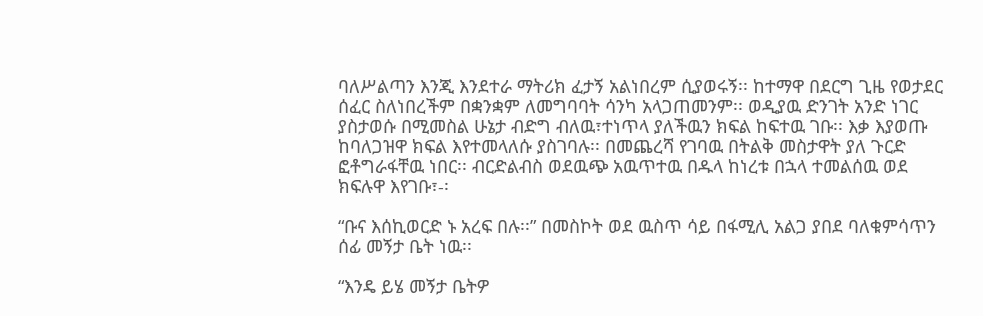ባለሥልጣን እንጂ እንደተራ ማትሪክ ፈታኝ አልነበረም ሲያወሩኝ፡፡ ከተማዋ በደርግ ጊዜ የወታደር ሰፈር ስለነበረችም በቋንቋም ለመግባባት ሳንካ አላጋጠመንም፡፡ ወዲያዉ ድንገት አንድ ነገር ያስታወሱ በሚመስል ሁኔታ ብድግ ብለዉ፣ተነጥላ ያለችዉን ክፍል ከፍተዉ ገቡ፡፡ እቃ እያወጡ ከባለጋዝዋ ክፍል እየተመላለሱ ያስገባሉ፡፡ በመጨረሻ የገባዉ በትልቅ መስታዋት ያለ ጉርድ ፎቶግራፋቸዉ ነበር፡፡ ብርድልብስ ወደዉጭ አዉጥተዉ በዱላ ከነረቱ በኋላ ተመልሰዉ ወደ ክፍሉዋ እየገቡ፣-፡

“ቡና እሰኪወርድ ኑ አረፍ በሉ፡፡” በመስኮት ወደ ዉስጥ ሳይ በፋሚሊ አልጋ ያበደ ባለቁምሳጥን ሰፊ መኝታ ቤት ነዉ፡፡

“እንዴ ይሄ መኝታ ቤትዎ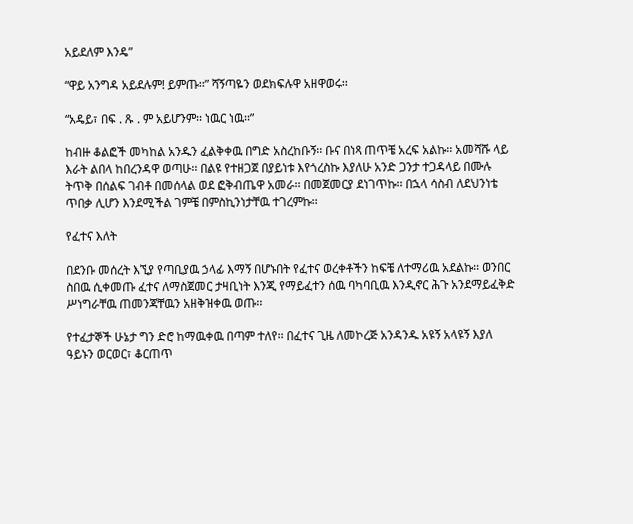አይደለም እንዴ”

“ዋይ አንግዳ አይደሉም! ይምጡ፡፡” ሻኝጣዬን ወደክፍሉዋ አዘዋወሩ፡፡

“አዴይ፣ በፍ . ጹ . ም አይሆንም፡፡ ነዉር ነዉ፡፡”

ከብዙ ቆልፎች መካከል አንዱን ፈልቅቀዉ በግድ አስረከቡኝ፡፡ ቡና በነጻ ጠጥቼ አረፍ አልኩ፡፡ አመሻሹ ላይ እራት ልበላ ከበረንዳዋ ወጣሁ፡፡ በልዩ የተዘጋጀ በያይነቱ እየጎረስኩ እያለሁ አንድ ጋንታ ተጋዳላይ በሙሉ ትጥቅ በሰልፍ ገብቶ በመሰላል ወደ ፎቅብጤዋ አመራ፡፡ በመጀመርያ ደነገጥኩ፡፡ በኋላ ሳስብ ለደህንነቴ ጥበቃ ሊሆን እንደሚችል ገምቼ በምስኪንነታቸዉ ተገረምኩ፡፡

የፈተና እለት

በደንቡ መሰረት እኚያ የጣቢያዉ ኃላፊ እማኝ በሆኑበት የፈተና ወረቀቶችን ከፍቼ ለተማሪዉ አደልኩ፡፡ ወንበር ስበዉ ሲቀመጡ ፈተና ለማስጀመር ታዛቢነት እንጂ የማይፈተን ሰዉ ባካባቢዉ እንዲኖር ሕጉ አንደማይፈቅድ ሥነግራቸዉ ጠመንጃቸዉን አዘቅዝቀዉ ወጡ፡፡

የተፈታኞች ሁኔታ ግን ድሮ ከማዉቀዉ በጣም ተለየ፡፡ በፈተና ጊዜ ለመኮረጅ አንዳንዱ አዩኝ አላዩኝ እያለ ዓይኑን ወርወር፣ ቆርጠጥ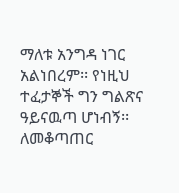ማለቱ አንግዳ ነገር አልነበረም፡፡ የነዚህ ተፈታኞች ግን ግልጽና ዓይናዉጣ ሆነብኝ፡፡ ለመቆጣጠር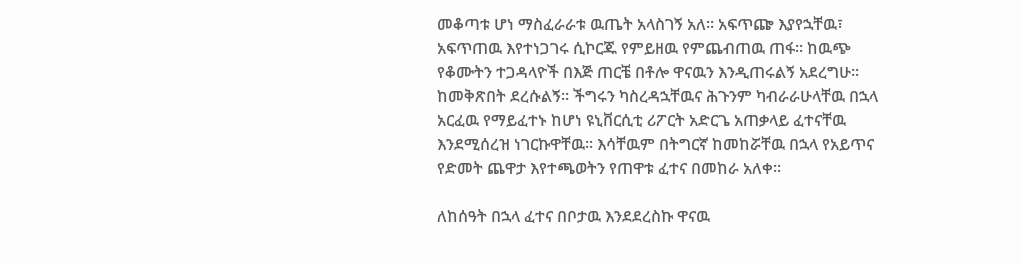መቆጣቱ ሆነ ማስፈራራቱ ዉጤት አላስገኝ አለ፡፡ አፍጥጬ እያየኋቸዉ፣ አፍጥጠዉ እየተነጋገሩ ሲኮርጁ የምይዘዉ የምጨብጠዉ ጠፋ፡፡ ከዉጭ የቆሙትን ተጋዳላዮች በእጅ ጠርቼ በቶሎ ዋናዉን እንዲጠሩልኝ አደረግሁ፡፡ ከመቅጽበት ደረሱልኝ፡፡ ችግሩን ካስረዳኋቸዉና ሕጉንም ካብራራሁላቸዉ በኋላ አርፈዉ የማይፈተኑ ከሆነ ዩኒቨርሲቲ ሪፖርት አድርጌ አጠቃላይ ፈተናቸዉ እንደሚሰረዝ ነገርኩዋቸዉ፡፡ እሳቸዉም በትግርኛ ከመከሯቸዉ በኋላ የአይጥና የድመት ጨዋታ እየተጫወትን የጠዋቱ ፈተና በመከራ አለቀ፡፡

ለከሰዓት በኋላ ፈተና በቦታዉ እንደደረስኩ ዋናዉ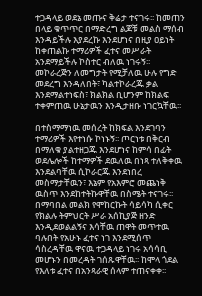ተጋዳላይ ወደኔ መጡና ቅሬታ ተናገሩ፡፡ ከመጠን በላይ ቁጥጥር በማድረግ ልጆቹ መልስ ማሰብ እንዳይችሉ እያደረኩ እንደሆነና በዚያ ዐይነት ከቀጠልኩ ተማሪዎች ፈተና መሥራት አንደማይችሉ ኮስተር ብለዉ ነገሩኝ፡፡ መኮራረጅን ለመግታት የሚቻለዉ ሁሉ የግድ መደረግ እንዳለበት፣ ካልተኮራረጁ ቃል እንደማልተነፍስ፣ ክልክል ቢሆንም ከክልፍ ተቀምጠዉ ሁኔታዉን እንዲታዘቡ ነገርኳቸዉ፡፡

በተስማማነዉ መሰረት ከክፍል እንደገባን ተማሪዎች እየተነሱ ኮነኑኝ፡፡ ጦርነቱ በቅርብ በማለቁ ያልተዘጋጁ እንደሆነና ከምሳ በፊት ወደሌሎች ከተማዎች ደዉለዉ በነጻ ተለቅቀዉ እንደልባቸዉ ሲኮራርጁ እንደነበረ መስማታቸዉን፣ እኔም የአእምሮ መጨነቅ ዉስጥ እንደከተትኩዋቸዉ በስሜት ተናገሩ፡፡ በማባበል መልክ የሞከርኩት ሳይሳካ ሲቀር የክልሉ ትምህርት ሥራ አሰኪያጅ ዘንድ እንዲደወልልኝና እሳቸዉ ጠዋት መጥተዉ ባሉበት የአሁኑ ፈተና ነገ እንደሚሰጥ ሳስረዳቸዉ ዋናዉ ተጋዳላይ ነገሩ አሳሳቢ መሆኑን በመረዳት ገሰጹዋቸዉ፡፡ ከሞላ ጎደል የእለቱ ፈተና በአንጻራዊ ሰላም ተጠናቀቀ፡፡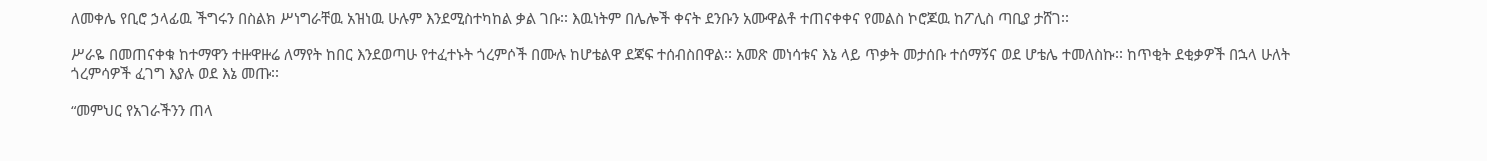ለመቀሌ የቢሮ ኃላፊዉ ችግሩን በስልክ ሥነግራቸዉ አዝነዉ ሁሉም እንደሚስተካከል ቃል ገቡ፡፡ እዉነትም በሌሎች ቀናት ደንቡን አሙዋልቶ ተጠናቀቀና የመልስ ኮሮጆዉ ከፖሊስ ጣቢያ ታሸገ፡፡

ሥራዬ በመጠናቀቁ ከተማዋን ተዙዋዙሬ ለማየት ከበር እንደወጣሁ የተፈተኑት ጎረምሶች በሙሉ ከሆቴልዋ ደጃፍ ተሰብስበዋል፡፡ አመጽ መነሳቱና እኔ ላይ ጥቃት መታሰቡ ተሰማኝና ወደ ሆቴሌ ተመለስኩ፡፡ ከጥቂት ደቂቃዎች በኋላ ሁለት ጎረምሳዎች ፈገግ እያሉ ወደ እኔ መጡ፡፡

“መምህር የአገራችንን ጠላ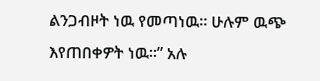ልንጋብዞት ነዉ የመጣነዉ፡፡ ሁሉም ዉጭ እየጠበቀዎት ነዉ፡፡” አሉ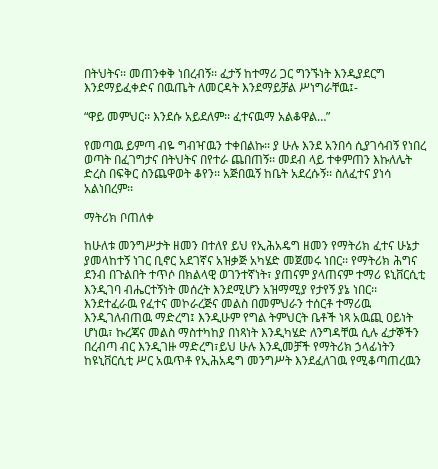በትህትና፡፡ መጠንቀቅ ነበረብኝ፡፡ ፈታኝ ከተማሪ ጋር ግንኙነት እንዲያደርግ እንደማይፈቀድና በዉጤት ለመርዳት እንደማይቻል ሥነግራቸዉ፤-

“ዋይ መምህር፡፡ እንደሱ አይደለም፡፡ ፈተናዉማ አልቆዋል…”

የመጣዉ ይምጣ ብዬ ግብዣዉን ተቀበልኩ፡፡ ያ ሁሉ እንደ አንበሳ ሲያገሳብኝ የነበረ ወጣት በፈገግታና በትህትና በየተራ ጨበጠኝ፡፡ መደብ ላይ ተቀምጠን እኩለሌት ድረስ በፍቅር ስንጨዋወት ቆየን፡፡ አጅበዉኝ ከቤት አደረሱኝ፡፡ ስለፈተና ያነሳ አልነበረም፡፡

ማትሪክ ቦጠለቀ

ከሁለቱ መንግሥታት ዘመን በተለየ ይህ የኢሕአዴግ ዘመን የማትሪክ ፈተና ሁኔታ ያመላከተኝ ነገር ቢኖር አደገኛና አዝቃጅ አካሄድ መጀመሩ ነበር፡፡ የማትሪክ ሕግና ደንብ በጉልበት ተጥሶ በክልላዊ ወገንተኛነት፣ ያጠናም ያላጠናም ተማሪ ዩኒቨርሲቲ እንዲገባ ብሔርተኝነት መሰረት እንደሚሆን አዝማሚያ የታየኝ ያኔ ነበር፡፡ እንደተፈራዉ የፈተና መኮራረጅና መልስ በመምህራን ተሰርቶ ተማሪዉ እንዲገለብጠዉ ማድረግ፤ እንዲሁም የግል ትምህርት ቤቶች ነጻ አዉጪ ዐይነት ሆነዉ፣ ኩረጃና መልስ ማስተካከያ በነጻነት እንዲካሄድ ለንግዳቸዉ ሲሉ ፈታኞችን በረብጣ ብር እንዲገዙ ማድረግ፣ይህ ሁሉ እንዲመቻች የማትሪክ ኃላፊነትን ከዩኒቨርሲቲ ሥር አዉጥቶ የኢሕአዴግ መንግሥት እንደፈለገዉ የሚቆጣጠረዉን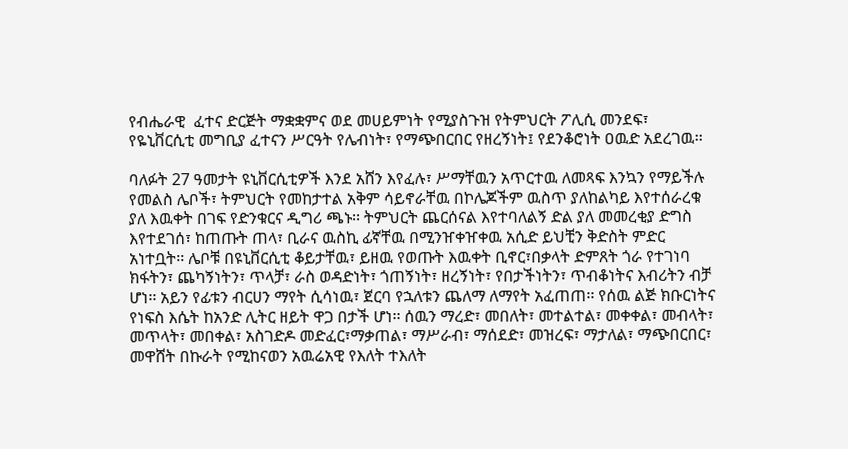የብሔራዊ  ፈተና ድርጅት ማቋቋምና ወደ መሀይምነት የሚያስጉዝ የትምህርት ፖሊሲ መንደፍ፣ የዬኒቨርሲቲ መግቢያ ፈተናን ሥርዓት የሌብነት፣ የማጭበርበር የዘረኝነት፤ የደንቆሮነት ዐዉድ አደረገዉ፡፡

ባለፉት 27 ዓመታት ዩኒቨርሲቲዎች እንደ አሸን እየፈሉ፣ ሥማቸዉን አጥርተዉ ለመጻፍ እንኳን የማይችሉ የመልስ ሌቦች፣ ትምህርት የመከታተል አቅም ሳይኖራቸዉ በኮሌጆችም ዉስጥ ያለከልካይ እየተሰራረቁ ያለ እዉቀት በገፍ የድንቁርና ዲግሪ ጫኑ፡፡ ትምህርት ጨርሰናል እየተባለልኝ ድል ያለ መመረቂያ ድግስ እየተደገሰ፣ ከጠጡት ጠላ፣ ቢራና ዉስኪ ፊኛቸዉ በሚንዠቀዠቀዉ አሲድ ይህቺን ቅድስት ምድር አነተቧት፡፡ ሌቦቹ በዩኒቨርሲቲ ቆይታቸዉ፣ ይዘዉ የወጡት እዉቀት ቢኖር፣በቃላት ድምጸት ጎራ የተገነባ ክፋትን፣ ጨካኝነትን፣ ጥላቻ፣ ራስ ወዳድነት፣ ጎጠኝነት፣ ዘረኝነት፣ የበታችነትን፣ ጥብቆነትና እብሪትን ብቻ ሆነ፡፡ አይን የፊቱን ብርሀን ማየት ሲሳነዉ፣ ጀርባ የኋለቱን ጨለማ ለማየት አፈጠጠ፡፡ የሰዉ ልጅ ክቡርነትና የነፍስ እሴት ከአንድ ሊትር ዘይት ዋጋ በታች ሆነ፡፡ ሰዉን ማረድ፣ መበለት፣ መተልተል፣ መቀቀል፣ መብላት፣ መጥላት፣ መበቀል፣ አስገድዶ መድፈር፣ማቃጠል፣ ማሥራብ፣ ማሰደድ፣ መዝረፍ፣ ማታለል፣ ማጭበርበር፣ መዋሸት በኩራት የሚከናወን አዉሬአዊ የእለት ተእለት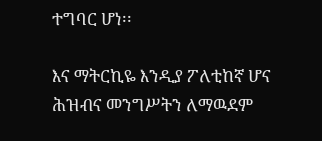ተግባር ሆነ፡፡

እና ማትርኪዬ እንዲያ ፖለቲከኛ ሆና ሕዝብና መንግሥትን ለማዉደም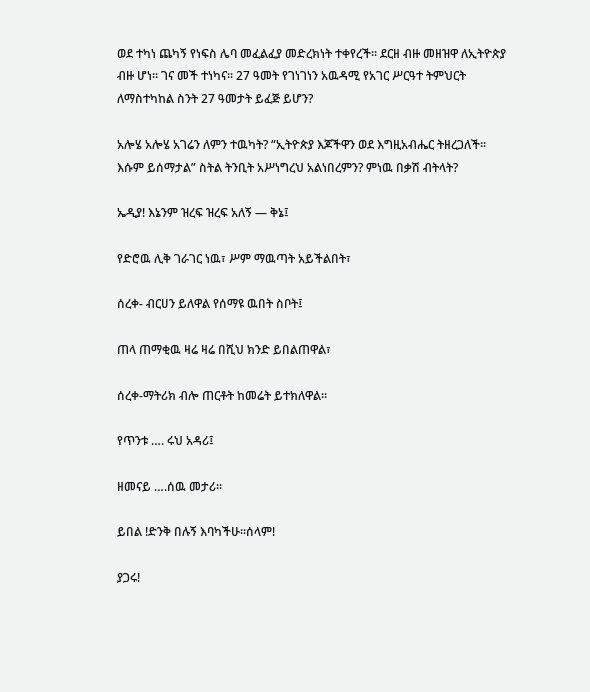ወደ ተካነ ጨካኝ የነፍስ ሌባ መፈልፈያ መድረክነት ተቀየረች፡፡ ደርዘ ብዙ መዘዝዋ ለኢትዮጵያ ብዙ ሆነ፡፡ ገና መች ተነካና፡፡ 27 ዓመት የገነገነን አዉዳሚ የአገር ሥርዓተ ትምህርት ለማስተካከል ስንት 27 ዓመታት ይፈጅ ይሆን?

አሎሄ አሎሄ አገሬን ለምን ተዉካት? “ኢትዮጵያ እጆችዋን ወደ እግዚአብሔር ትዘረጋለች፡፡ እሱም ይሰማታል” ስትል ትንቢት አሥነግረህ አልነበረምን? ምነዉ በቃሽ ብትላት?

ኤዲያ! እኔንም ዝረፍ ዝረፍ አለኝ — ቅኔ፤

የድሮዉ ሊቅ ገራገር ነዉ፣ ሥም ማዉጣት አይችልበት፣

ሰረቀ- ብርሀን ይለዋል የሰማዩ ዉበት ስቦት፤

ጠላ ጠማቂዉ ዛሬ ዛሬ በሺህ ክንድ ይበልጠዋል፣

ሰረቀ-ማትሪክ ብሎ ጠርቶት ከመሬት ይተክለዋል፡፡

የጥንቱ …. ሩህ አዳሪ፤

ዘመናይ ….ሰዉ መታሪ፡፡

ይበል !ድንቅ በሉኝ እባካችሁ፡፡ሰላም!

ያጋሩ!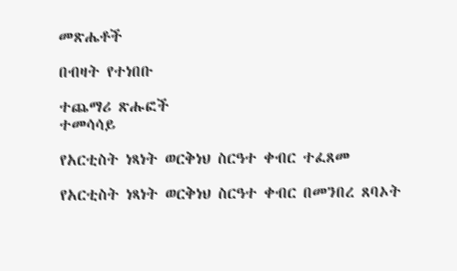መጽሔቶች

በብዛት የተነበቡ

ተጨማሪ ጽሑፎች
ተመሳሳይ

የአርቲስት ነጻነት ወርቅነህ ስርዓተ ቀብር ተፈጸመ

የአርቲስት ነጻነት ወርቅነህ ስርዓተ ቀብር በመንበረ ጸባኦት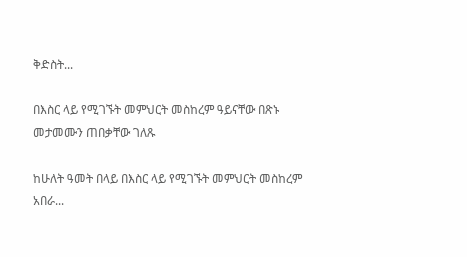ቅድስት...

በእስር ላይ የሚገኙት መምህርት መስከረም ዓይናቸው በጽኑ መታመሙን ጠበቃቸው ገለጹ

ከሁለት ዓመት በላይ በእስር ላይ የሚገኙት መምህርት መስከረም አበራ...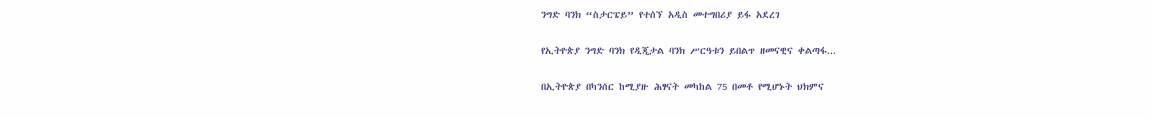ንግድ ባንክ “ስታርፔይ” የተሰኘ አዲስ መተግበሪያ ይፋ አደረገ

የኢትዮጵያ ንግድ ባንክ የዲጂታል ባንክ ሥርዓቱን ይበልጥ ዘመናዊና ቀልጣፋ...

በኢትዮጵያ በካንሰር ከሚያዙ ሕፃናት መካከል 75 በመቶ የሚሆኑት ህክምና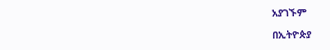አያገኙም

በኢትዮጵያ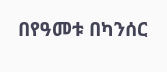በየዓመቱ በካንሰር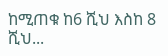ከሚጠቁ ከ6 ሺህ እስከ 8 ሺህ...